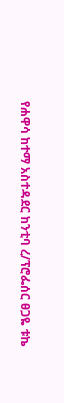የሐዋሳ ከተማ አስተዳደር ከንቲባ ረ/ፕሮፌሰር ፀጋዬ ቱኬ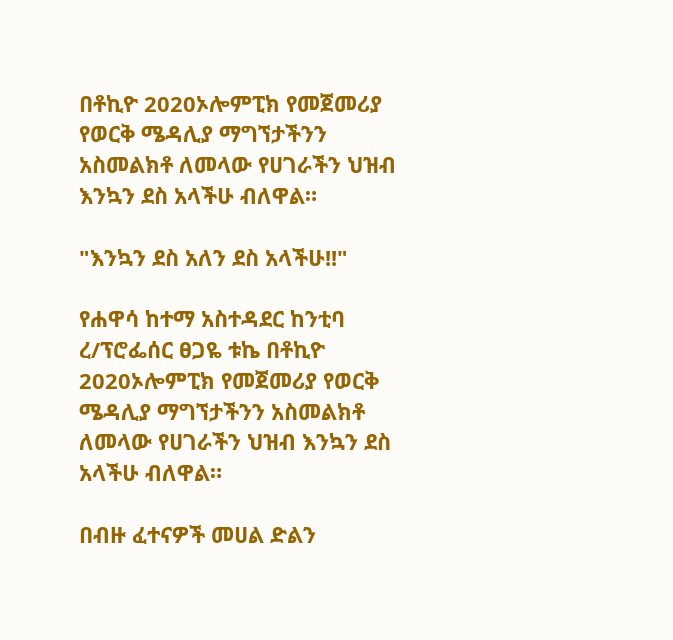በቶኪዮ 2020ኦሎምፒክ የመጀመሪያ የወርቅ ሜዳሊያ ማግኘታችንን አስመልክቶ ለመላው የሀገራችን ህዝብ እንኳን ደስ አላችሁ ብለዋል።

"እንኳን ደስ አለን ደስ አላችሁ!!"

የሐዋሳ ከተማ አስተዳደር ከንቲባ ረ/ፕሮፌሰር ፀጋዬ ቱኬ በቶኪዮ 2020ኦሎምፒክ የመጀመሪያ የወርቅ ሜዳሊያ ማግኘታችንን አስመልክቶ ለመላው የሀገራችን ህዝብ እንኳን ደስ አላችሁ ብለዋል።

በብዙ ፈተናዎች መሀል ድልን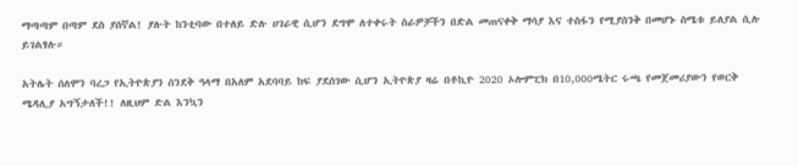ማጣጣም በጣም ደስ ያሰኛል! ያሉት ከንቲባው በተለይ ድሉ ሀገራዊ ሲሆን ደግሞ ለተቀሩት ስራዎቻችን በድል መጠናቀቅ ማሳያ እና ተስፋን የሚያሰንቅ በመሆኑ ስሜቱ ይለያል ሲሉ ይገልፃሉ።

አትሌት ሰለሞን ባረጋ የኢትዮጵያን ሰንደቅ ዓላማ በአለም አደባባይ ከፍ ያደሰገው ሲሆን ኢትዮጵያ ዛሬ በቶኪዮ 2020 ኦሎምፒክ በ10,000ሜትር ሩጫ የመጀመሪያውን የወርቅ ሜዳሊያ አግኝታለች!! ለዚህም ድል እንኳን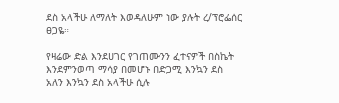ደስ አላችሁ ለማለት እወዳለሁም ነው ያሉት ረ/ፕሮፌሰር ፀጋዬ።

የዛሬው ድል እንደሀገር የገጠሙንን ፈተናዎች በስኬት እንደምንወጣ ማሳያ በመሆኑ በድጋሚ እንኳን ደስ አለን እንኳን ደስ አላችሁ ሲሉ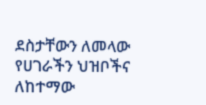ደስታቸውን ለመላው የሀገራችን ህዝቦችና ለከተማው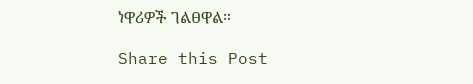ነዋሪዎች ገልፀዋል።

Share this Post